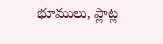భూములు, ప్లాట్ల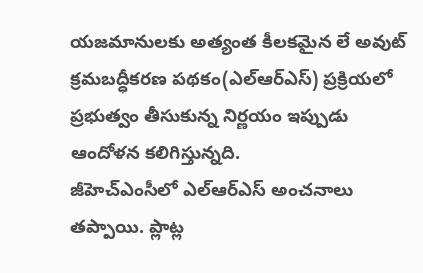యజమానులకు అత్యంత కీలకమైన లే అవుట్ క్రమబద్ధీకరణ పథకం(ఎల్ఆర్ఎస్) ప్రక్రియలో ప్రభుత్వం తీసుకున్న నిర్ణయం ఇప్పుడు ఆందోళన కలిగిస్తున్నది.
జీహెచ్ఎంసీలో ఎల్ఆర్ఎస్ అంచనాలు తప్పాయి. ప్లాట్ల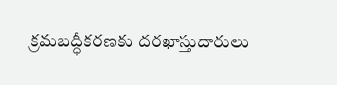క్రమబద్ధీకరణకు దరఖాస్తుదారులు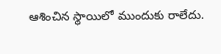ఆశించిన స్థాయిలో ముందుకు రాలేదు.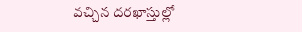వచ్చిన దరఖాస్తుల్లో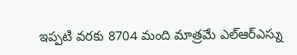ఇప్పటి వరకు 8704 మంది మాత్రమే ఎల్ఆర్ఎస్ను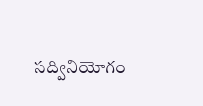సద్వినియోగం